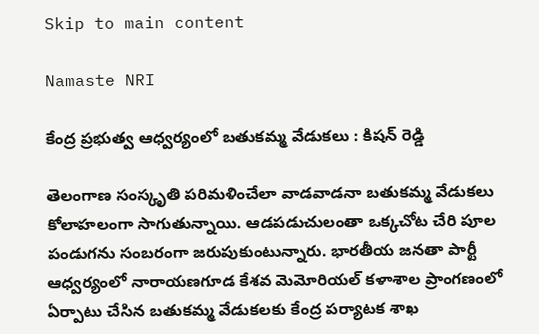Skip to main content

Namaste NRI

కేంద్ర ప్రభుత్వ ఆధ్వర్యంలో బతుకమ్మ వేడుకలు : కిషన్ రెడ్డి

తెలంగాణ సంస్కృతి పరిమళించేలా వాడవాడనా బతుకమ్మ వేడుకలు కోలాహలంగా సాగుతున్నాయి. ఆడపడుచులంతా ఒక్కచోట చేరి పూల పండుగను సంబరంగా జరుపుకుంటున్నారు. భారతీయ జనతా పార్టీ ఆధ్వర్యంలో నారాయణగూడ కేశవ మెమోరియల్‌ కళాశాల ప్రాంగణంలో ఏర్పాటు చేసిన బతుకమ్మ వేడుకలకు కేంద్ర పర్యాటక శాఖ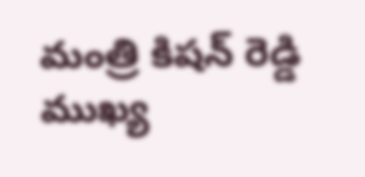మంత్రి కిషన్‌ రెడ్డి ముఖ్య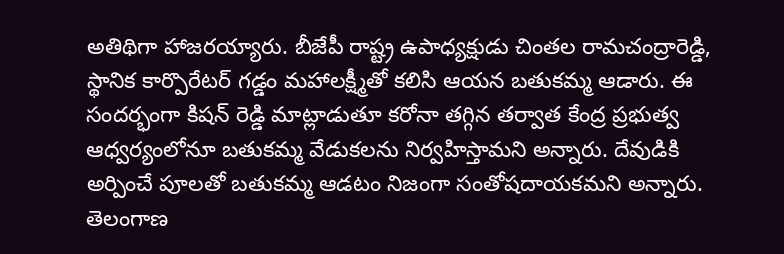అతిథిగా హాజరయ్యారు. బీజేపీ రాష్ట్ర ఉపాధ్యక్షుడు చింతల రామచంద్రారెడ్డి, స్థానిక కార్పొరేటర్‌ గడ్డం మహాలక్ష్మీతో కలిసి ఆయన బతుకమ్మ ఆడారు. ఈ సందర్భంగా కిషన్‌ రెడ్డి మాట్లాడుతూ కరోనా తగ్గిన తర్వాత కేంద్ర ప్రభుత్వ ఆధ్వర్యంలోనూ బతుకమ్మ వేడుకలను నిర్వహిస్తామని అన్నారు. దేవుడికి అర్పించే పూలతో బతుకమ్మ ఆడటం నిజంగా సంతోషదాయకమని అన్నారు. తెలంగాణ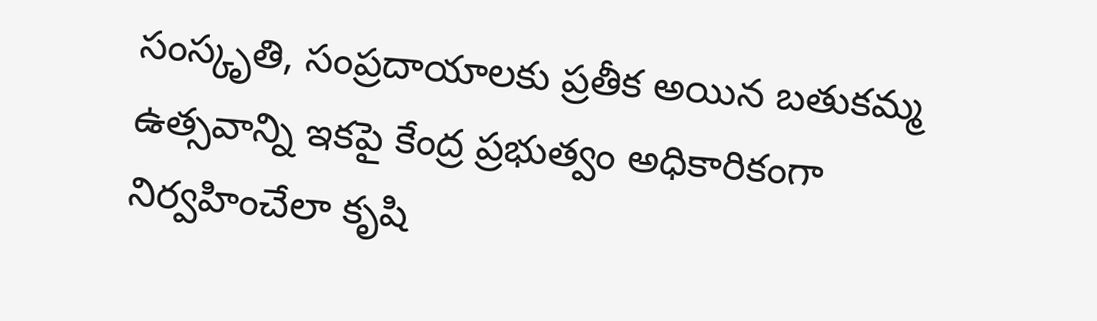సంస్కృతి, సంప్రదాయాలకు ప్రతీక అయిన బతుకమ్మ ఉత్సవాన్ని ఇకపై కేంద్ర ప్రభుత్వం అధికారికంగా నిర్వహించేలా కృషి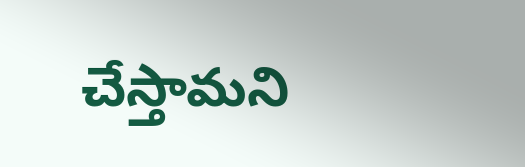చేస్తామని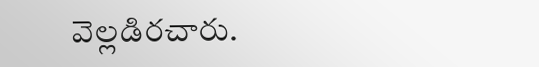వెల్లడిరచారు.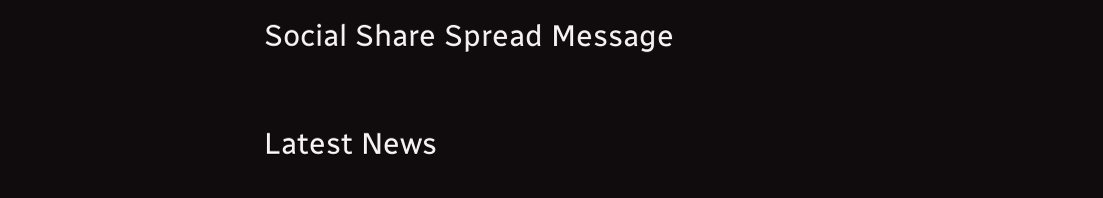Social Share Spread Message

Latest News